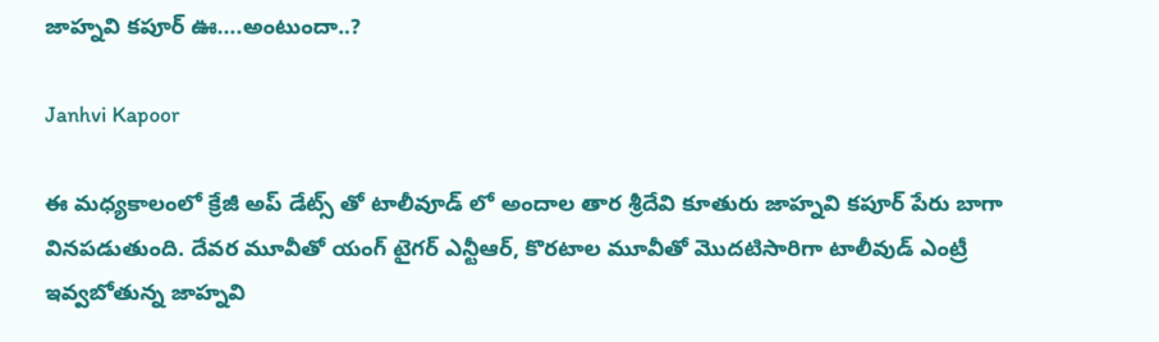జాహ్నవి కపూర్ ఊ….అంటుందా..?

Janhvi Kapoor

ఈ మధ్యకాలంలో క్రేజీ అప్ డేట్స్ తో టాలీవూడ్ లో అందాల తార శ్రీదేవి కూతురు జాహ్నవి కపూర్ పేరు బాగా వినపడుతుంది. దేవర మూవీతో యంగ్ టైగర్ ఎన్టీఆర్, కొరటాల మూవీతో మొదటిసారిగా టాలీవుడ్ ఎంట్రీ ఇవ్వబోతున్న జాహ్నవి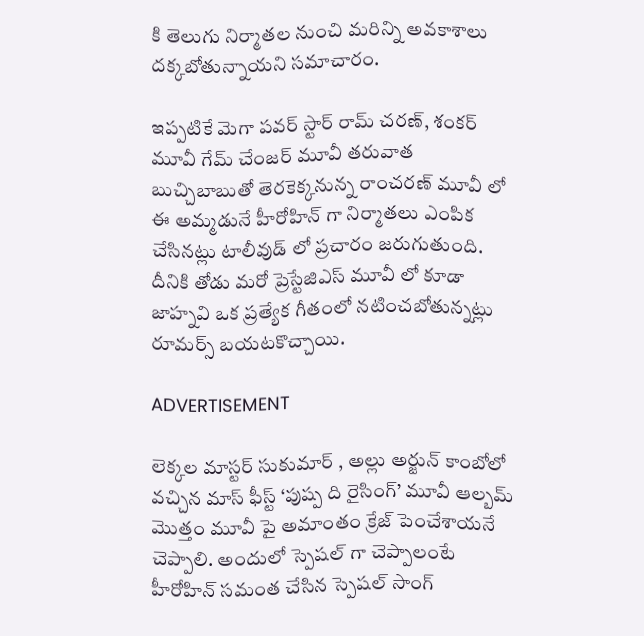కి తెలుగు నిర్మాతల నుంచి మరిన్ని అవకాశాలు దక్కబోతున్నాయని సమాచారం.

ఇప్పటికే మెగా పవర్ స్టార్ రామ్ చరణ్, శంకర్ మూవీ గేమ్ చేంజర్ మూవీ తరువాత బుచ్చిబాబుతో తెరకెక్కనున్న రాంచరణ్ మూవీ లో ఈ అమ్మడునే హీరోహిన్ గా నిర్మాతలు ఎంపిక చేసినట్లు టాలీవుడ్ లో ప్రచారం జరుగుతుంది. దీనికి తోడు మరో ప్రెస్టేజిఎస్ మూవీ లో కూడా జాహ్నవి ఒక ప్రత్యేక గీతంలో నటించబోతున్నట్లు రూమర్స్ బయటకొచ్చాయి.

ADVERTISEMENT

లెక్కల మాస్టర్ సుకుమార్ , అల్లు అర్జున్ కాంబోలో వచ్చిన మాస్ ఫీస్ట్ ‘పుష్ప ది రైసింగ్’ మూవీ ఆల్బమ్ మొత్తం మూవీ పై అమాంతం క్రేజ్ పెంచేశాయనే చెప్పాలి. అందులో స్పెషల్ గా చెప్పాలంటే హీరోహిన్ సమంత చేసిన స్పెషల్ సాంగ్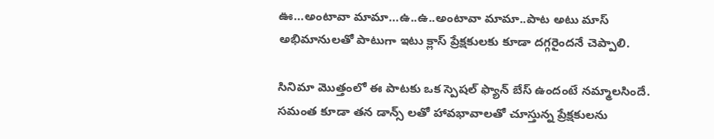ఊ…అంటావా మామా…ఉ..ఉ..అంటావా మామా..పాట అటు మాస్ అభిమానులతో పాటుగా ఇటు క్లాస్ ప్రేక్షకులకు కూడా దగ్గరైందనే చెప్పాలి.

సినిమా మొత్తంలో ఈ పాటకు ఒక స్పెషల్ ఫ్యాన్ బేస్ ఉందంటే నమ్మాలసిందే. సమంత కూడా తన డాన్స్ లతో హావభావాలతో చూస్తున్న ప్రేక్షకులను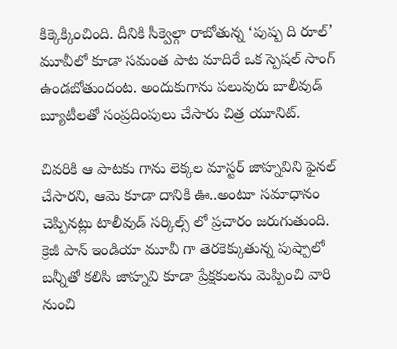కిక్కెక్కించింది. దీనికి సీక్వెల్గా రాబోతున్న ‘పుష్ప ది రూల్’ మూవీలో కూడా సమంత పాట మాదిరే ఒక స్పెషల్ సాంగ్ ఉండబోతుందంట. అందుకుగాను పలువురు బాలీవుడ్ బ్యూటీలతో సంప్రదింపులు చేసారు చిత్ర యూనిట్.

చివరికి ఆ పాటకు గాను లెక్కల మాస్టర్ జాహ్నవిని ఫైనల్ చేసారని, ఆమె కూడా దానికి ఊ..అంటూ సమాధానం చెప్పినట్లు టాలీవుడ్ సర్కిల్స్ లో ప్రచారం జరుగుతుంది. క్రెజీ పాన్ ఇండియా మూవీ గా తెరకెక్కుతున్న పుష్పాలో బన్నీతో కలిసి జాహ్నవి కూడా ప్రేక్షకులను మెప్పించి వారి నుంచి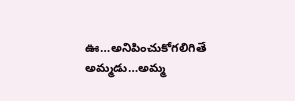ఊ…అనిపించుకోగలిగితే అమ్మడు…అమ్మ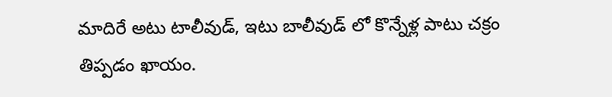మాదిరే అటు టాలీవుడ్, ఇటు బాలీవుడ్ లో కొన్నేళ్ల పాటు చక్రం తిప్పడం ఖాయం.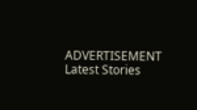ADVERTISEMENT
Latest Stories